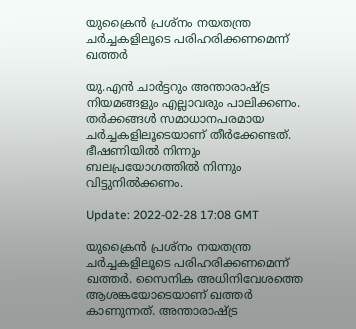യുക്രൈൻ പ്രശ്‌നം നയതന്ത്ര ചർച്ചകളിലൂടെ പരിഹരിക്കണമെന്ന് ഖത്തർ

യു.എൻ ചാർട്ടറും അന്താരാഷ്ട്ര നിയമങ്ങളും എല്ലാവരും പാലിക്കണം. തർക്കങ്ങൾ സമാധാനപരമായ ചർച്ചകളിലൂടെയാണ് തീർക്കേണ്ടത്. ഭീഷണിയിൽ നിന്നും ബലപ്രയോഗത്തിൽ നിന്നും വിട്ടുനിൽക്കണം.

Update: 2022-02-28 17:08 GMT

യുക്രൈൻ പ്രശ്‌നം നയതന്ത്ര ചർച്ചകളിലൂടെ പരിഹരിക്കണമെന്ന് ഖത്തർ. സൈനിക അധിനിവേശത്തെ ആശങ്കയോടെയാണ് ഖത്തർ കാണുന്നത്. അന്താരാഷ്ട്ര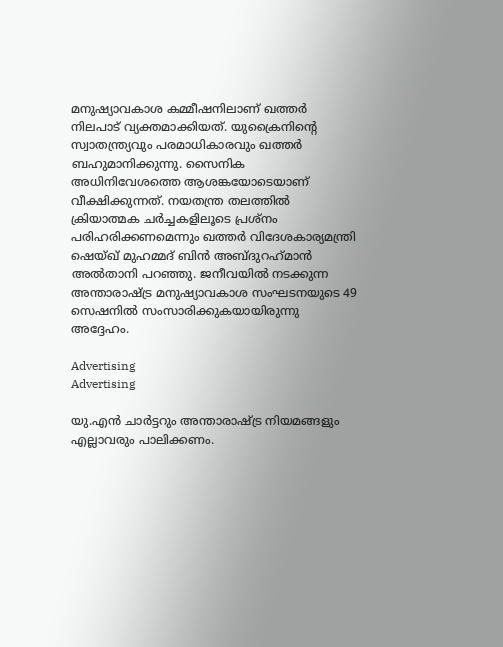മനുഷ്യാവകാശ കമ്മീഷനിലാണ് ഖത്തർ നിലപാട് വ്യക്തമാക്കിയത്. യുക്രൈനിന്റെ സ്വാതന്ത്ര്യവും പരമാധികാരവും ഖത്തർ ബഹുമാനിക്കുന്നു. സൈനിക അധിനിവേശത്തെ ആശങ്കയോടെയാണ് വീക്ഷിക്കുന്നത്. നയതന്ത്ര തലത്തിൽ ക്രിയാത്മക ചർച്ചകളിലൂടെ പ്രശ്‌നം പരിഹരിക്കണമെന്നും ഖത്തർ വിദേശകാര്യമന്ത്രി ഷെയ്ഖ് മുഹമ്മദ് ബിൻ അബ്ദുറഹ്‌മാൻ അൽതാനി പറഞ്ഞു. ജനീവയിൽ നടക്കുന്ന അന്താരാഷ്ട്ര മനുഷ്യാവകാശ സംഘടനയുടെ 49 സെഷനിൽ സംസാരിക്കുകയായിരുന്നു അദ്ദേഹം.

Advertising
Advertising

യു.എൻ ചാർട്ടറും അന്താരാഷ്ട്ര നിയമങ്ങളും എല്ലാവരും പാലിക്കണം.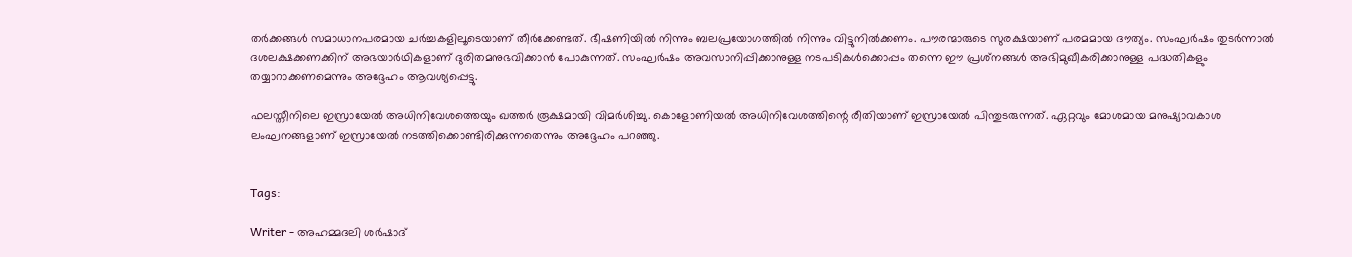തർക്കങ്ങൾ സമാധാനപരമായ ചർച്ചകളിലൂടെയാണ് തീർക്കേണ്ടത്. ഭീഷണിയിൽ നിന്നും ബലപ്രയോഗത്തിൽ നിന്നും വിട്ടുനിൽക്കണം. പൗരന്മാരുടെ സുരക്ഷയാണ് പരമമായ ദൗത്യം. സംഘർഷം തുടർന്നാൽ ദശലക്ഷക്കണക്കിന് അഭയാർഥികളാണ് ദുരിതമനുഭവിക്കാൻ പോകുന്നത്. സംഘർഷം അവസാനിപ്പിക്കാനുള്ള നടപടികൾക്കൊപ്പം തന്നെ ഈ പ്രശ്‌നങ്ങൾ അഭിമുഖീകരിക്കാനുള്ള പദ്ധതികളും തയ്യാറാക്കണമെന്നും അദ്ദേഹം ആവശ്യപ്പെട്ടു.

ഫലസ്തീനിലെ ഇസ്രായേൽ അധിനിവേശത്തെയും ഖത്തർ രൂക്ഷമായി വിമർശിച്ചു. കൊളോണിയൽ അധിനിവേശത്തിന്റെ രീതിയാണ് ഇസ്രായേൽ പിന്തുടരുന്നത്. ഏറ്റവും മോശമായ മനുഷ്യാവകാശ ലംഘനങ്ങളാണ് ഇസ്രായേൽ നടത്തിക്കൊണ്ടിരിക്കുന്നതെന്നും അദ്ദേഹം പറഞ്ഞു.


Tags:

Writer - അഹമ്മദലി ശര്‍ഷാദ്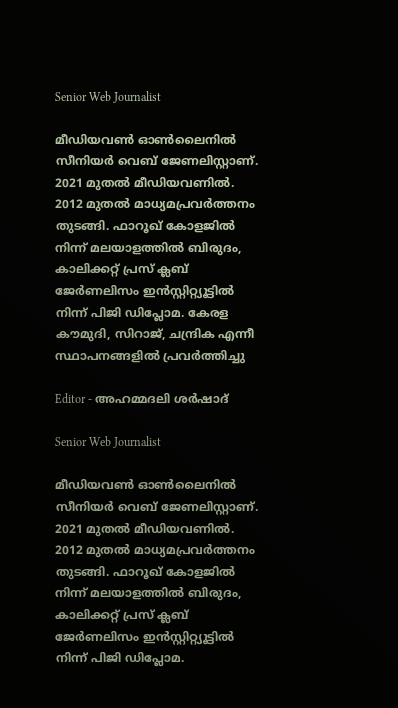Senior Web Journalist

മീഡിയവൺ ഓൺലൈനിൽ സീനിയർ വെബ് ജേണലിസ്റ്റാണ്. 2021 മുതൽ മീഡിയവണിൽ. 2012 മുതൽ മാധ്യമപ്രവർത്തനം തുടങ്ങി. ഫാറൂഖ് കോളജിൽ നിന്ന് മലയാളത്തിൽ ബിരുദം, കാലിക്കറ്റ് പ്രസ് ക്ലബ് ജേർണലിസം ഇൻസ്റ്റിറ്റ്യൂട്ടിൽ നിന്ന് പിജി ഡിപ്ലോമ. കേരള കൗമുദി, സിറാജ്, ചന്ദ്രിക എന്നീ സ്ഥാപനങ്ങളിൽ പ്രവർത്തിച്ചു

Editor - അഹമ്മദലി ശര്‍ഷാദ്

Senior Web Journalist

മീഡിയവൺ ഓൺലൈനിൽ സീനിയർ വെബ് ജേണലിസ്റ്റാണ്. 2021 മുതൽ മീഡിയവണിൽ. 2012 മുതൽ മാധ്യമപ്രവർത്തനം തുടങ്ങി. ഫാറൂഖ് കോളജിൽ നിന്ന് മലയാളത്തിൽ ബിരുദം, കാലിക്കറ്റ് പ്രസ് ക്ലബ് ജേർണലിസം ഇൻസ്റ്റിറ്റ്യൂട്ടിൽ നിന്ന് പിജി ഡിപ്ലോമ.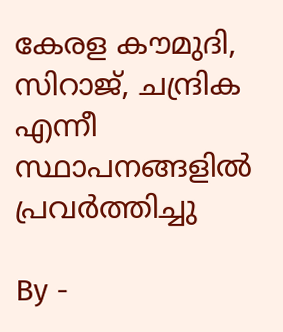കേരള കൗമുദി, സിറാജ്, ചന്ദ്രിക എന്നീ സ്ഥാപനങ്ങളിൽ പ്രവർത്തിച്ചു

By -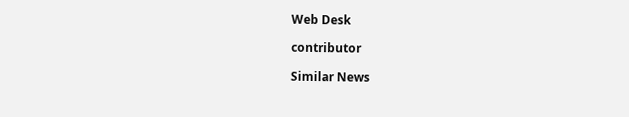Web Desk

contributor

Similar News